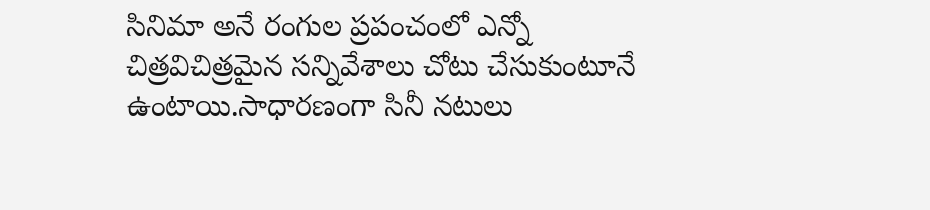సినిమా అనే రంగుల ప్రపంచంలో ఎన్నో చిత్రవిచిత్రమైన సన్నివేశాలు చోటు చేసుకుంటూనే ఉంటాయి.సాధారణంగా సినీ నటులు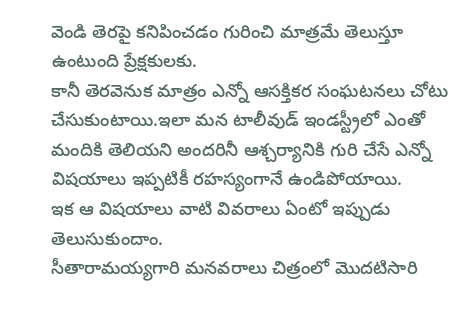వెండి తెరపై కనిపించడం గురించి మాత్రమే తెలుస్తూ ఉంటుంది ప్రేక్షకులకు.
కానీ తెరవెనుక మాత్రం ఎన్నో ఆసక్తికర సంఘటనలు చోటు చేసుకుంటాయి.ఇలా మన టాలీవుడ్ ఇండస్ట్రీలో ఎంతో మందికి తెలియని అందరినీ ఆశ్చర్యానికి గురి చేసే ఎన్నో విషయాలు ఇప్పటికీ రహస్యంగానే ఉండిపోయాయి.
ఇక ఆ విషయాలు వాటి వివరాలు ఏంటో ఇప్పుడు తెలుసుకుందాం.
సీతారామయ్యగారి మనవరాలు చిత్రంలో మొదటిసారి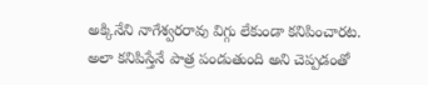అక్కినేని నాగేశ్వరరావు విగ్గు లేకుండా కనిపించారట.
అలా కనిపిస్తేనే పాత్ర పండుతుంది అని చెప్పడంతో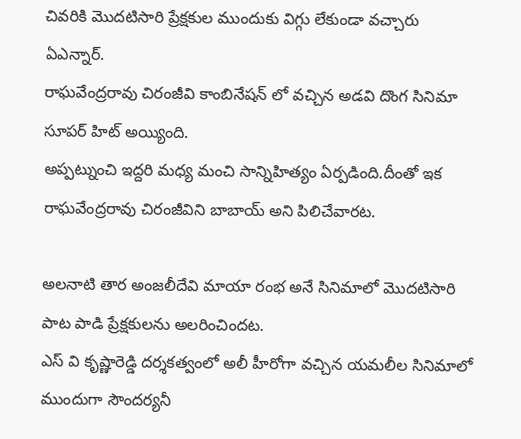చివరికి మొదటిసారి ప్రేక్షకుల ముందుకు విగ్గు లేకుండా వచ్చారు ఏఎన్నార్.
రాఘవేంద్రరావు చిరంజీవి కాంబినేషన్ లో వచ్చిన అడవి దొంగ సినిమా సూపర్ హిట్ అయ్యింది.
అప్పట్నుంచి ఇద్దరి మధ్య మంచి సాన్నిహిత్యం ఏర్పడింది.దీంతో ఇక రాఘవేంద్రరావు చిరంజీవిని బాబాయ్ అని పిలిచేవారట.

అలనాటి తార అంజలీదేవి మాయా రంభ అనే సినిమాలో మొదటిసారి పాట పాడి ప్రేక్షకులను అలరించిందట.
ఎస్ వి కృష్ణారెడ్డి దర్శకత్వంలో అలీ హీరోగా వచ్చిన యమలీల సినిమాలో ముందుగా సౌందర్యనీ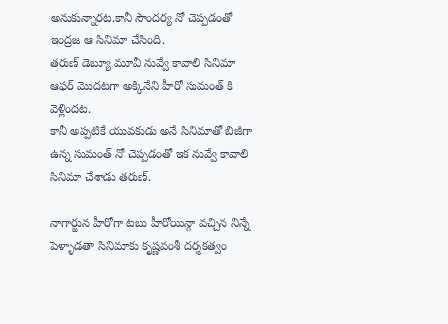అనుకున్నారట.కానీ సౌందర్య నో చెప్పడంతో ఇంద్రజ ఆ సినిమా చేసింది.
తరుణ్ డెబ్యూ మూవీ నువ్వే కావాలి సినిమా ఆఫర్ మొదటగా అక్కినేని హీరో సుమంత్ కి వెళ్లిందట.
కానీ అప్పటికే యువకుడు అనే సినిమాతో బిజీగా ఉన్న సుమంత్ నో చెప్పడంతో ఇక నువ్వే కావాలి సినిమా చేశాడు తరుణ్.

నాగార్జున హీరోగా టబు హీరోయిన్గా వచ్చిన నిన్నే పెళ్ళాడతా సినిమాకు కృష్ణవంశీ దర్శకత్వం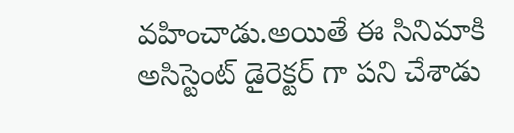వహించాడు.అయితే ఈ సినిమాకి అసిస్టెంట్ డైరెక్టర్ గా పని చేశాడు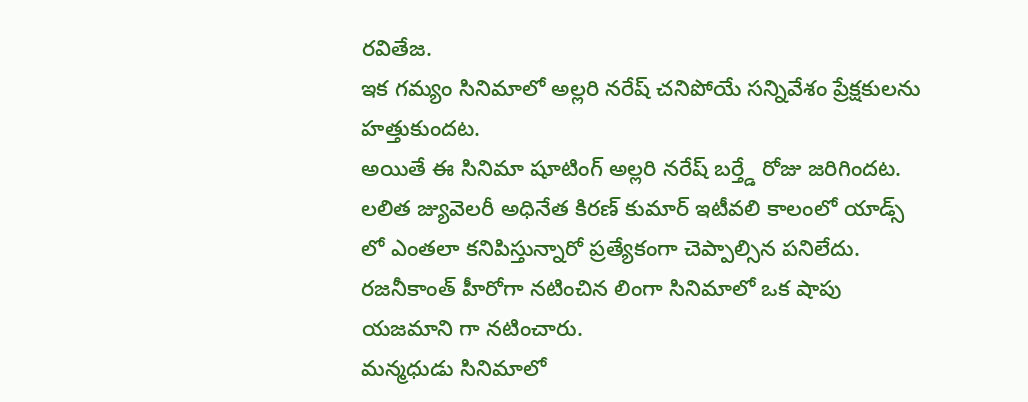రవితేజ.
ఇక గమ్యం సినిమాలో అల్లరి నరేష్ చనిపోయే సన్నివేశం ప్రేక్షకులను హత్తుకుందట.
అయితే ఈ సినిమా షూటింగ్ అల్లరి నరేష్ బర్త్డే రోజు జరిగిందట.
లలిత జ్యువెలరీ అధినేత కిరణ్ కుమార్ ఇటీవలి కాలంలో యాడ్స్ లో ఎంతలా కనిపిస్తున్నారో ప్రత్యేకంగా చెప్పాల్సిన పనిలేదు.
రజనీకాంత్ హీరోగా నటించిన లింగా సినిమాలో ఒక షాపు యజమాని గా నటించారు.
మన్మధుడు సినిమాలో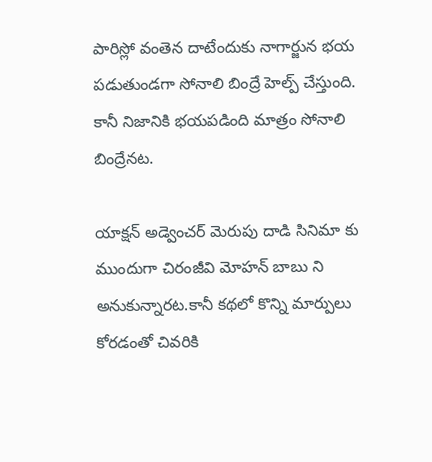పారిస్లో వంతెన దాటేందుకు నాగార్జున భయ పడుతుండగా సోనాలి బింద్రే హెల్ప్ చేస్తుంది.
కానీ నిజానికి భయపడింది మాత్రం సోనాలి బింద్రేనట.

యాక్షన్ అడ్వెంచర్ మెరుపు దాడి సినిమా కు ముందుగా చిరంజీవి మోహన్ బాబు ని అనుకున్నారట.కానీ కథలో కొన్ని మార్పులు కోరడంతో చివరికి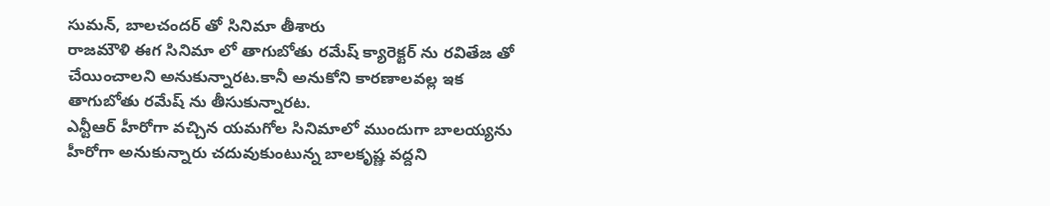సుమన్, బాలచందర్ తో సినిమా తీశారు
రాజమౌళి ఈగ సినిమా లో తాగుబోతు రమేష్ క్యారెక్టర్ ను రవితేజ తో చేయించాలని అనుకున్నారట.కానీ అనుకోని కారణాలవల్ల ఇక తాగుబోతు రమేష్ ను తీసుకున్నారట.
ఎన్టీఆర్ హీరోగా వచ్చిన యమగోల సినిమాలో ముందుగా బాలయ్యను హీరోగా అనుకున్నారు చదువుకుంటున్న బాలకృష్ణ వద్దని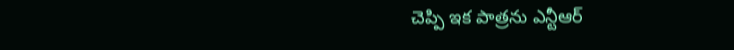చెప్పి ఇక పాత్రను ఎన్టీఆర్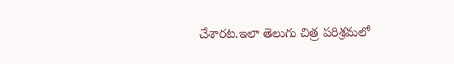చేశారట.ఇలా తెలుగు చిత్ర పరిశ్రమలో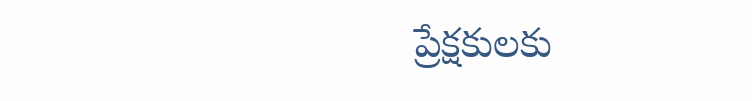ప్రేక్షకులకు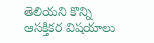తెలియని కొన్ని ఆసక్తికర విషయాలు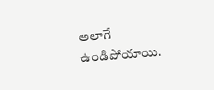అలాగే ఉండిపోయాయి.